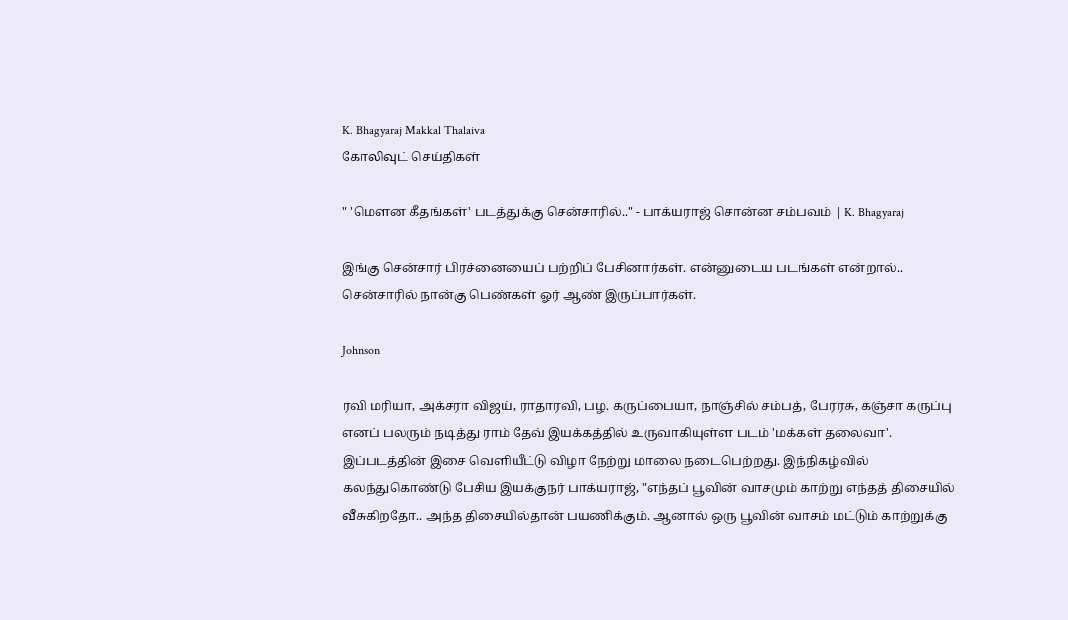K. Bhagyaraj Makkal Thalaiva
கோலிவுட் செய்திகள்

" 'மௌன கீதங்கள்' படத்துக்கு சென்சாரில்.." - பாக்யராஜ் சொன்ன சம்பவம் | K. Bhagyaraj

இங்கு சென்சார் பிரச்னையைப் பற்றிப் பேசினார்கள். என்னுடைய படங்கள் என்றால்.. சென்சாரில் நான்கு பெண்கள் ஓர் ஆண் இருப்பார்கள்.

Johnson

ரவி மரியா, அக்சரா விஜய், ராதாரவி, பழ. கருப்பையா, நாஞ்சில் சம்பத், பேரரசு, கஞ்சா கருப்பு எனப் பலரும் நடித்து ராம் தேவ் இயக்கத்தில் உருவாகியுள்ள படம் 'மக்கள் தலைவா'. இப்படத்தின் இசை வெளியீட்டு விழா நேற்று மாலை நடைபெற்றது. இந்நிகழ்வில் கலந்துகொண்டு பேசிய இயக்குநர் பாக்யராஜ், "எந்தப் பூவின் வாசமும் காற்று எந்தத் திசையில் வீசுகிறதோ.. அந்த திசையில்தான் பயணிக்கும். ஆனால் ஒரு பூவின் வாசம் மட்டும் காற்றுக்கு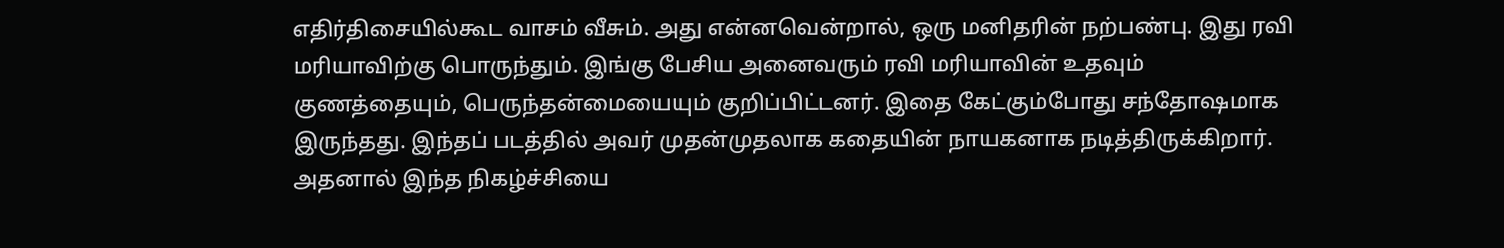எதிர்திசையில்கூட வாசம் வீசும். அது என்னவென்றால், ஒரு மனிதரின் நற்பண்பு. இது ரவி மரியாவிற்கு பொருந்தும். இங்கு பேசிய அனைவரும் ரவி மரியாவின் உதவும் குணத்தையும், பெருந்தன்மையையும் குறிப்பிட்டனர். இதை கேட்கும்போது சந்தோஷமாக இருந்தது. இந்தப் படத்தில் அவர் முதன்முதலாக கதையின் நாயகனாக நடித்திருக்கிறார். அதனால் இந்த நிகழ்ச்சியை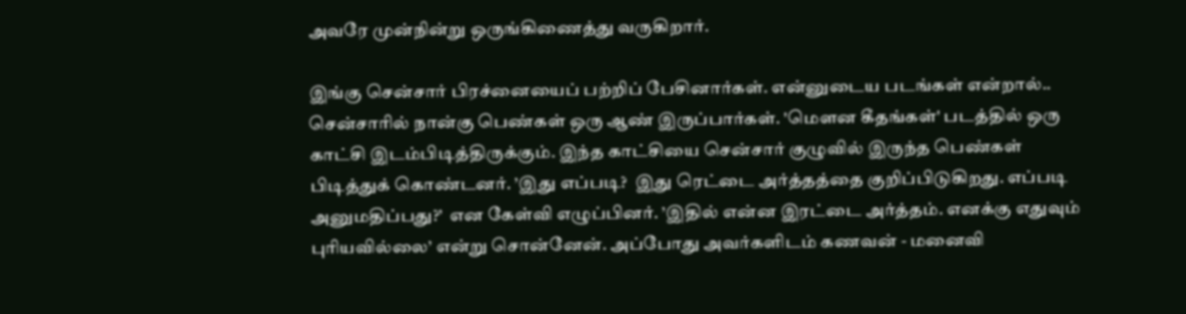அவரே முன்நின்று ஒருங்கிணைத்து வருகிறார்.

இங்கு சென்சார் பிரச்னையைப் பற்றிப் பேசினார்கள். என்னுடைய படங்கள் என்றால்.. சென்சாரில் நான்கு பெண்கள் ஒரு ஆண் இருப்பார்கள். 'மௌன கீதங்கள்' படத்தில் ஒரு காட்சி இடம்பிடித்திருக்கும். இந்த காட்சியை சென்சார் குழுவில் இருந்த பெண்கள் பிடித்துக் கொண்டனர். ’இது எப்படி?  இது ரெட்டை அர்த்தத்தை குறிப்பிடுகிறது. எப்படி அனுமதிப்பது?’  என கேள்வி எழுப்பினர். ’இதில் என்ன இரட்டை அர்த்தம். எனக்கு எதுவும் புரியவில்லை’ என்று சொன்னேன். அப்போது அவர்களிடம் கணவன் - மனைவி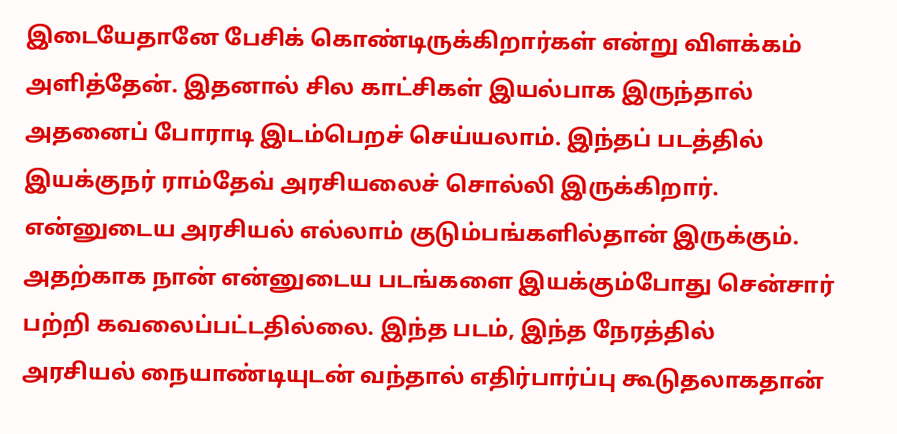இடையேதானே பேசிக் கொண்டிருக்கிறார்கள் என்று விளக்கம் அளித்தேன். இதனால் சில காட்சிகள் இயல்பாக இருந்தால் அதனைப் போராடி இடம்பெறச் செய்யலாம். இந்தப் படத்தில் இயக்குநர் ராம்தேவ் அரசியலைச் சொல்லி இருக்கிறார். என்னுடைய அரசியல் எல்லாம் குடும்பங்களில்தான் இருக்கும். அதற்காக நான் என்னுடைய படங்களை இயக்கும்போது சென்சார் பற்றி கவலைப்பட்டதில்லை. இந்த படம், இந்த நேரத்தில் அரசியல் நையாண்டியுடன் வந்தால் எதிர்பார்ப்பு கூடுதலாகதான்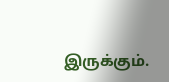இருக்கும்.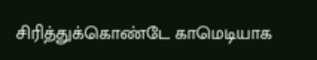சிரித்துக்கொண்டே காமெடியாக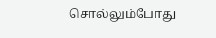சொல்லும்போது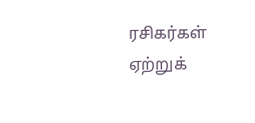ரசிகர்கள் ஏற்றுக்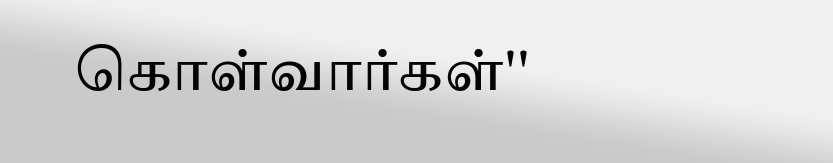கொள்வார்கள்''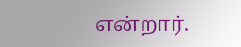என்றார்.